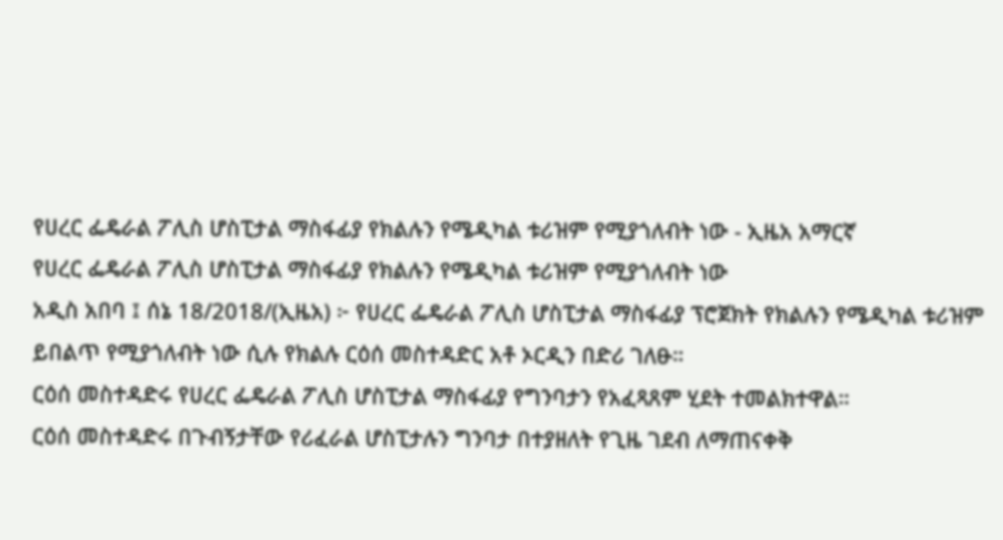የሀረር ፌዴራል ፖሊስ ሆስፒታል ማስፋፊያ የክልሉን የሜዲካል ቱሪዝም የሚያጎለብት ነው - ኢዜአ አማርኛ
የሀረር ፌዴራል ፖሊስ ሆስፒታል ማስፋፊያ የክልሉን የሜዲካል ቱሪዝም የሚያጎለብት ነው
አዲስ አበባ ፤ ሰኔ 18/2018/(ኢዜአ) ፦ የሀረር ፌዴራል ፖሊስ ሆስፒታል ማስፋፊያ ፕሮጀክት የክልሉን የሜዲካል ቱሪዝም ይበልጥ የሚያጎለብት ነው ሲሉ የክልሉ ርዕሰ መስተዳድር አቶ ኦርዲን በድሪ ገለፁ።
ርዕሰ መስተዳድሩ የሀረር ፌዴራል ፖሊስ ሆስፒታል ማስፋፊያ የግንባታን የአፈጻጸም ሂደት ተመልክተዋል።
ርዕሰ መስተዳድሩ በጉብኝታቸው የሪፈራል ሆስፒታሉን ግንባታ በተያዘለት የጊዜ ገደብ ለማጠናቀቅ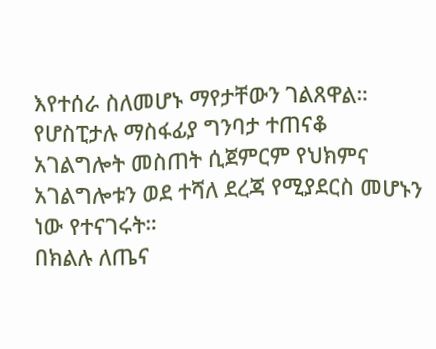እየተሰራ ስለመሆኑ ማየታቸውን ገልጸዋል።
የሆስፒታሉ ማስፋፊያ ግንባታ ተጠናቆ አገልግሎት መስጠት ሲጀምርም የህክምና አገልግሎቱን ወደ ተሻለ ደረጃ የሚያደርስ መሆኑን ነው የተናገሩት።
በክልሉ ለጤና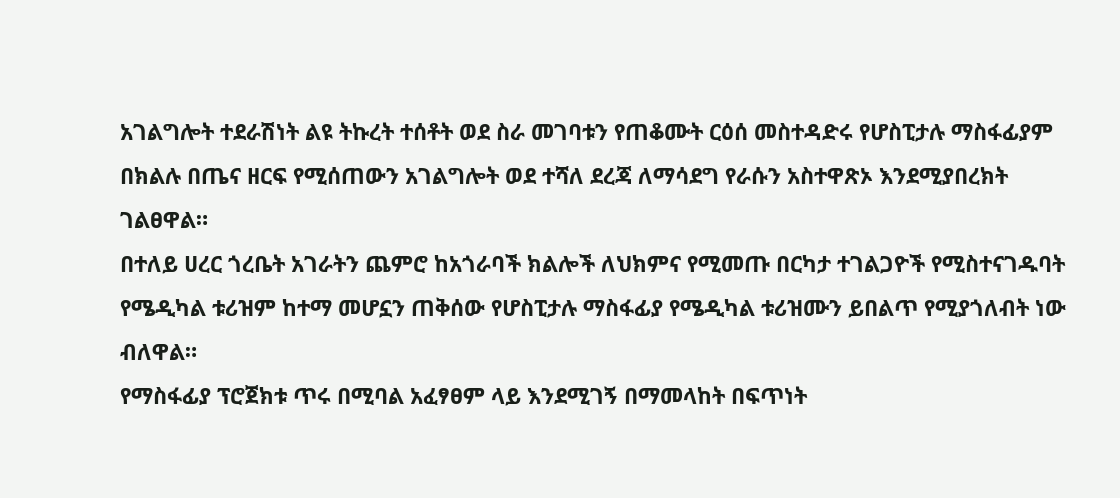አገልግሎት ተደራሽነት ልዩ ትኩረት ተሰቶት ወደ ስራ መገባቱን የጠቆሙት ርዕሰ መስተዳድሩ የሆስፒታሉ ማስፋፊያም በክልሉ በጤና ዘርፍ የሚሰጠውን አገልግሎት ወደ ተሻለ ደረጃ ለማሳደግ የራሱን አስተዋጽኦ እንደሚያበረክት ገልፀዋል።
በተለይ ሀረር ጎረቤት አገራትን ጨምሮ ከአጎራባች ክልሎች ለህክምና የሚመጡ በርካታ ተገልጋዮች የሚስተናገዱባት የሜዲካል ቱሪዝም ከተማ መሆኗን ጠቅሰው የሆስፒታሉ ማስፋፊያ የሜዲካል ቱሪዝሙን ይበልጥ የሚያጎለብት ነው ብለዋል።
የማስፋፊያ ፕሮጀክቱ ጥሩ በሚባል አፈፃፀም ላይ እንደሚገኝ በማመላከት በፍጥነት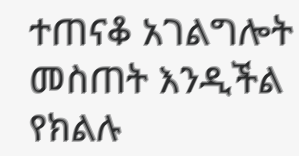ተጠናቆ አገልግሎት መስጠት እንዲችል የክልሉ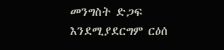መንግስት ድጋፍ እንደሚያደርግም ርዕሰ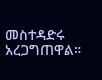መስተዳድሩ አረጋግጠዋል።